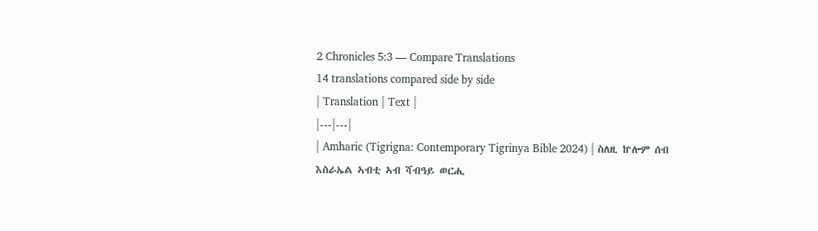2 Chronicles 5:3 — Compare Translations
14 translations compared side by side
| Translation | Text |
|---|---|
| Amharic (Tigrigna: Contemporary Tigrinya Bible 2024) | ስለዚ ኵሎም ሰብ እስራኤል ኣብቲ ኣብ ሻብዓይ ወርሒ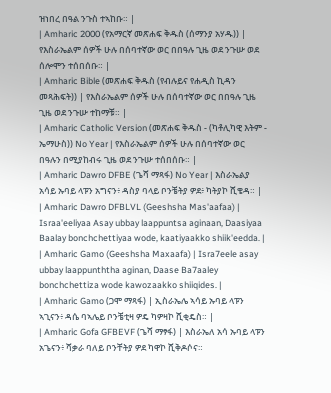ዝነበረ በዓል ንጉስ ተኣከቡ። |
| Amharic 2000 (የአማርኛ መጽሐፍ ቅዱስ (ሰማንያ አሃዱ)) | የእስራኤልም ሰዎች ሁሉ በሰባተኛው ወር በበዓሉ ጊዜ ወደ ንጉሡ ወደ ሰሎሞን ተሰበሰቡ። |
| Amharic Bible (መጽሐፍ ቅዱስ (የብሉይና የሐዲስ ኪዳን መጻሕፍት)) | የእስራኤልም ሰዎች ሁሉ በሰባተኛው ወር በበዓሉ ጊዜ ጊዜ ወደ ንጉሡ ተከማቹ። |
| Amharic Catholic Version (መጽሐፍ ቅዱስ - (ካቶሊካዊ እትም - ኤማሁስ)) No Year | የእስራኤልም ሰዎች ሁሉ በሰባተኛው ወር በዓሉን በሚያከብሩ ጊዜ ወደ ንጉሡ ተሰበሰቡ። |
| Amharic Dawro DFBE (ጌሻ ማጻፋ) No Year | እስራኤልያ አሳይ ኡባይ ላፑን አግናን፥ ዳስያ ባላይ ቦንቼትያ ዎደ፥ ካትያኮ ሺቄዳ። |
| Amharic Dawro DFBLVL (Geeshsha Mas'aafaa) | Israa'eeliyaa Asay ubbay laappuntsa aginaan, Daasiyaa Baalay bonchchettiyaa wode, kaatiyaakko shiik'eedda. |
| Amharic Gamo (Geeshsha Maxaafa) | Isra7eele asay ubbay laappunththa aginan, Daase Ba7aaley bonchchettiza wode kawozaakko shiiqides. |
| Amharic Gamo (ጋሞ ማጻፋ) | ኢስራኤሌ ኣሳይ ኡባይ ላፑን ኣጊናን፥ ዳሴ ባኣሌይ ቦንቼቲዛ ዎዴ ካዎዛኮ ሺቂዴስ። |
| Amharic Gofa GFBEVF (ጌሻ ማፃፋ) | እስራኤለ አሳ ኡባይ ላፑን አጌናን፥ ሻቃራ ባለይ ቦንቸትያ ዎደ ካዋኮ ሺቅዶሶና።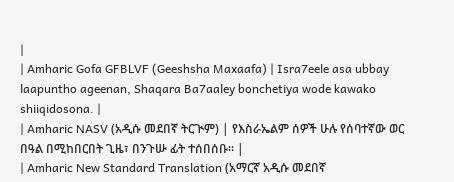|
| Amharic Gofa GFBLVF (Geeshsha Maxaafa) | Isra7eele asa ubbay laapuntho ageenan, Shaqara Ba7aaley bonchetiya wode kawako shiiqidosona. |
| Amharic NASV (አዲሱ መደበኛ ትርጒም) | የእስራኤልም ሰዎች ሁሉ የሰባተኛው ወር በዓል በሚከበርበት ጊዜ፣ በንጉሡ ፊት ተሰበሰቡ። |
| Amharic New Standard Translation (አማርኛ አዲሱ መደበኛ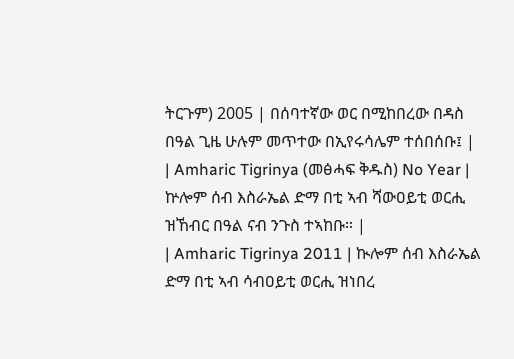ትርጉም) 2005 | በሰባተኛው ወር በሚከበረው በዳስ በዓል ጊዜ ሁሉም መጥተው በኢየሩሳሌም ተሰበሰቡ፤ |
| Amharic Tigrinya (መፅሓፍ ቅዱስ) No Year | ኵሎም ሰብ እስራኤል ድማ በቲ ኣብ ሻውዐይቲ ወርሒ ዝኸብር በዓል ናብ ንጉስ ተኣከቡ። |
| Amharic Tigrinya 2011 | ኲሎም ሰብ እስራኤል ድማ በቲ ኣብ ሳብዐይቲ ወርሒ ዝነበረ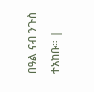በዓል ናብ ንጉስ ተአከቡ። |